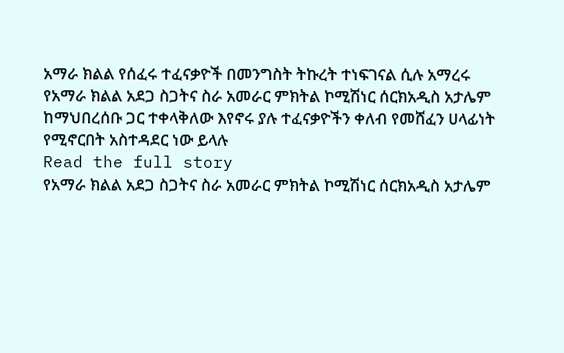አማራ ክልል የሰፈሩ ተፈናቃዮች በመንግስት ትኩረት ተነፍገናል ሲሉ አማረሩ
የአማራ ክልል አደጋ ስጋትና ስራ አመራር ምክትል ኮሚሽነር ሰርክአዲስ አታሌም ከማህበረሰቡ ጋር ተቀላቅለው እየኖሩ ያሉ ተፈናቃዮችን ቀለብ የመሸፈን ሀላፊነት የሚኖርበት አስተዳደር ነው ይላሉ
Read the full story
የአማራ ክልል አደጋ ስጋትና ስራ አመራር ምክትል ኮሚሽነር ሰርክአዲስ አታሌም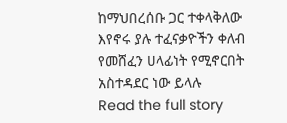ከማህበረሰቡ ጋር ተቀላቅለው እየኖሩ ያሉ ተፈናቃዮችን ቀለብ የመሸፈን ሀላፊነት የሚኖርበት አስተዳደር ነው ይላሉ
Read the full story